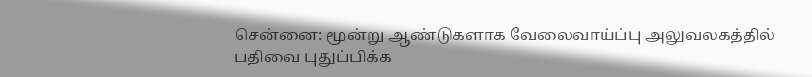சென்னை: மூன்று ஆண்டுகளாக வேலைவாய்ப்பு அலுவலகத்தில் பதிவை புதுப்பிக்க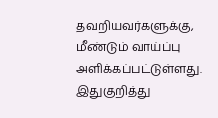தவறியவர்களுக்கு, மீண்டும் வாய்ப்பு அளிக்கப்பட்டுள்ளது.
இதுகுறித்து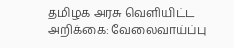தமிழக அரசு வெளியிட்ட அறிக்கை: வேலைவாய்ப்பு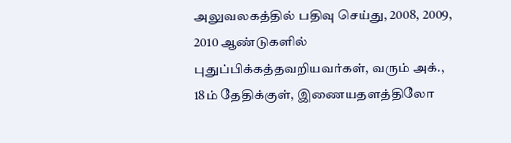அலுவலகத்தில் பதிவு செய்து, 2008, 2009, 2010 ஆண்டுகளில் புதுப்பிக்கத்தவறியவர்கள், வரும் அக்., 18ம் தேதிக்குள், இணையதளத்திலோ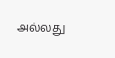அல்லது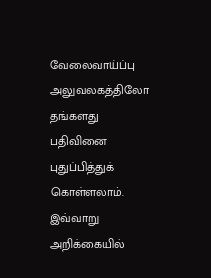வேலைவாய்ப்பு அலுவலகத்திலோ தங்களது பதிவினை புதுப்பித்துக் கொள்ளலாம். இவ்வாறு அறிக்கையில்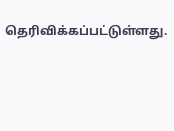தெரிவிக்கப்பட்டுள்ளது.